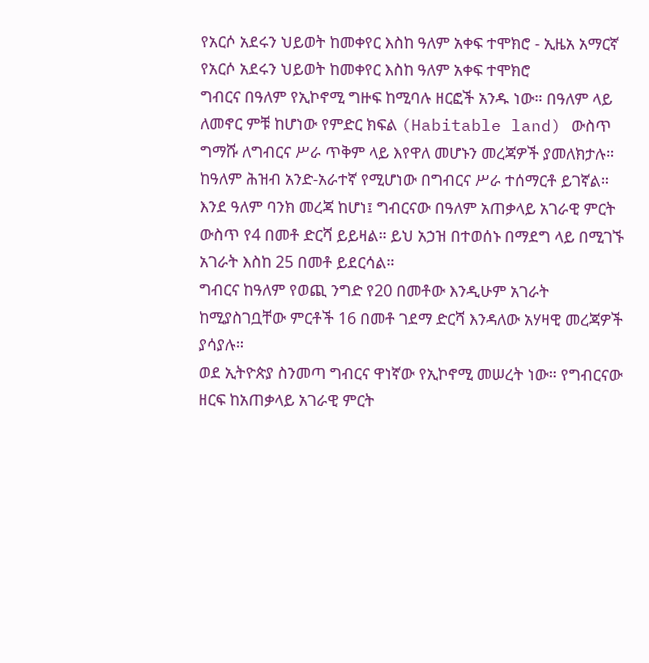የአርሶ አደሩን ህይወት ከመቀየር እስከ ዓለም አቀፍ ተሞክሮ - ኢዜአ አማርኛ
የአርሶ አደሩን ህይወት ከመቀየር እስከ ዓለም አቀፍ ተሞክሮ
ግብርና በዓለም የኢኮኖሚ ግዙፍ ከሚባሉ ዘርፎች አንዱ ነው። በዓለም ላይ ለመኖር ምቹ ከሆነው የምድር ክፍል (Habitable land) ውስጥ ግማሹ ለግብርና ሥራ ጥቅም ላይ እየዋለ መሆኑን መረጃዎች ያመለክታሉ። ከዓለም ሕዝብ አንድ-አራተኛ የሚሆነው በግብርና ሥራ ተሰማርቶ ይገኛል።
እንደ ዓለም ባንክ መረጃ ከሆነ፤ ግብርናው በዓለም አጠቃላይ አገራዊ ምርት ውስጥ የ4 በመቶ ድርሻ ይይዛል። ይህ አኃዝ በተወሰኑ በማደግ ላይ በሚገኙ አገራት እስከ 25 በመቶ ይደርሳል።
ግብርና ከዓለም የወጪ ንግድ የ20 በመቶው እንዲሁም አገራት ከሚያስገቧቸው ምርቶች 16 በመቶ ገደማ ድርሻ እንዳለው አሃዛዊ መረጃዎች ያሳያሉ።
ወደ ኢትዮጵያ ስንመጣ ግብርና ዋነኛው የኢኮኖሚ መሠረት ነው። የግብርናው ዘርፍ ከአጠቃላይ አገራዊ ምርት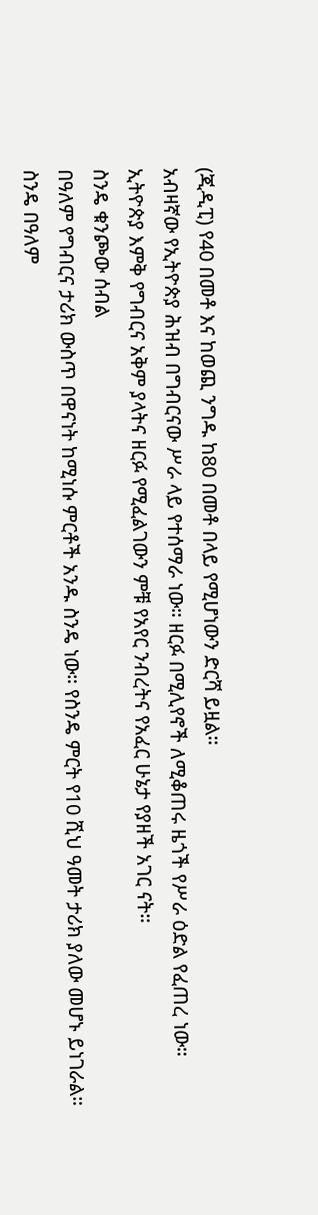(ጂዲፒ) የ40 በመቶ እና ከወጪ ንግዱ ከ80 በመቶ በላይ የሚሆነውን ድርሻ ይዟል።
አብዛኛው የኢትዮጵያ ሕዝብ በግብርናው ሥራ ላይ የተሰማራ ነው። ዘርፉ በሚሊየኖች ለሚቆጠሩ ዜጎች የሥራ ዕድል የፈጠረ ነው።
ኢትዮጵያ እምቅ የግብርና አቅም ያላትና ዘርፉ የሚፈልገውን ምቹ የአየር ንብረትና የአፈር ሁኔታ የያዘች አገር ናት።
ስንዴ ቁንጮው ሰብል
በዓለም የግብርና ታሪክ ውስጥ በዋናነት ከሚነሱ ምርቶች አንዱ ስንዴ ነው። የስንዴ ምርት የ10 ሺህ ዓመት ታሪክ ያለው መሆኑ ይነገራል።
ስንዴ በዓለም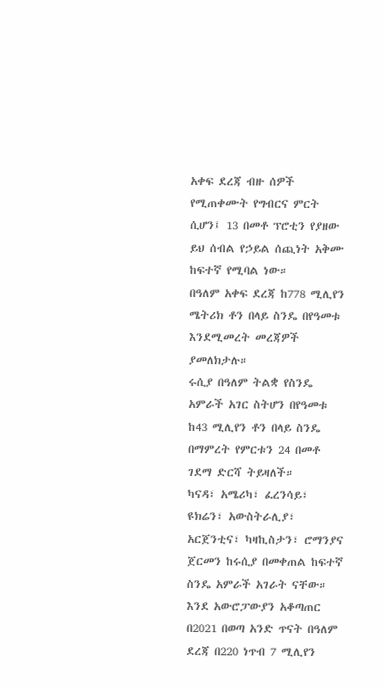አቀፍ ደረጃ ብዙ ሰዎች የሚጠቀሙት የግብርና ምርት ሲሆን፤ 13 በመቶ ፕሮቲን የያዘው ይህ ሰብል የኃይል ሰጪነት አቅሙ ከፍተኛ የሚባል ነው።
በዓለም አቀፍ ደረጃ ከ778 ሚሊየን ሜትሪክ ቶን በላይ ስንዴ በየዓመቱ እንደሚመረት መረጃዎች ያመለክታሉ።
ሩሲያ በዓለም ትልቋ የስንዴ አምራች አገር ስትሆን በየዓመቱ ከ43 ሚሊየን ቶን በላይ ስንዴ በማምረት የምርቱን 24 በመቶ ገደማ ድርሻ ትይዛለች።
ካናዳ፣ አሜሪካ፣ ፈረንሳይ፣ ዩክሬን፣ አውስትራሊያ፣ አርጀንቲና፣ ካዛኪስታን፣ ሮማንያና ጀርመን ከሩሲያ በመቀጠል ከፍተኛ ስንዴ አምራች አገራት ናቸው።
እንደ አውሮፓውያን አቆጣጠር በ2021 በወጣ አንድ ጥናት በዓለም ደረጃ በ220 ነጥብ 7 ሚሊየን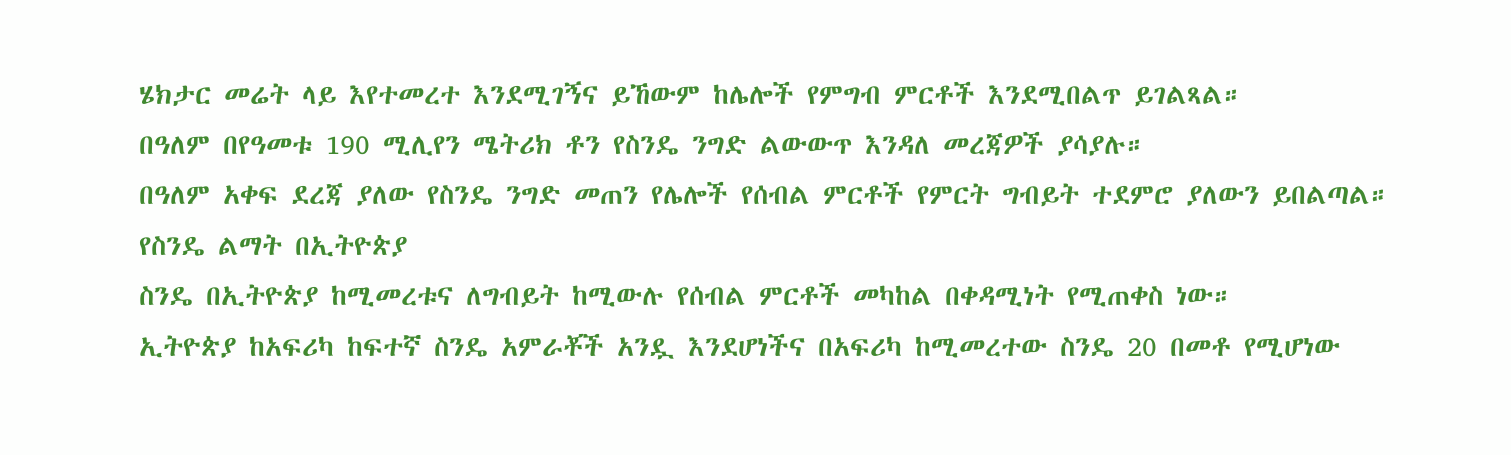ሄክታር መሬት ላይ እየተመረተ እንደሚገኝና ይኸውም ከሌሎች የምግብ ምርቶች እንደሚበልጥ ይገልጻል።
በዓለም በየዓመቱ 190 ሚሊየን ሜትሪክ ቶን የስንዴ ንግድ ልውውጥ እንዳለ መረጃዎች ያሳያሉ።
በዓለም አቀፍ ደረጃ ያለው የስንዴ ንግድ መጠን የሌሎች የሰብል ምርቶች የምርት ግብይት ተደምሮ ያለውን ይበልጣል።
የስንዴ ልማት በኢትዮጵያ
ስንዴ በኢትዮጵያ ከሚመረቱና ለግብይት ከሚውሉ የሰብል ምርቶች መካከል በቀዳሚነት የሚጠቀስ ነው።
ኢትዮጵያ ከአፍሪካ ከፍተኛ ስንዴ አምራቾች አንዷ እንደሆነችና በአፍሪካ ከሚመረተው ስንዴ 20 በመቶ የሚሆነው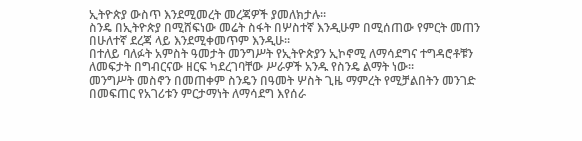ኢትዮጵያ ውስጥ እንደሚመረት መረጃዎች ያመለክታሉ።
ስንዴ በኢትዮጵያ በሚሸፍነው መሬት ስፋት በሦስተኛ እንዲሁም በሚሰጠው የምርት መጠን በሁለተኛ ደረጃ ላይ እንደሚቀመጥም እንዲሁ።
በተለይ ባለፉት አምስት ዓመታት መንግሥት የኢትዮጵያን ኢኮኖሚ ለማሳደግና ተግዳሮቶቹን ለመፍታት በግብርናው ዘርፍ ካደረገባቸው ሥራዎች አንዱ የስንዴ ልማት ነው።
መንግሥት መስኖን በመጠቀም ስንዴን በዓመት ሦስት ጊዜ ማምረት የሚቻልበትን መንገድ በመፍጠር የአገሪቱን ምርታማነት ለማሳደግ እየሰራ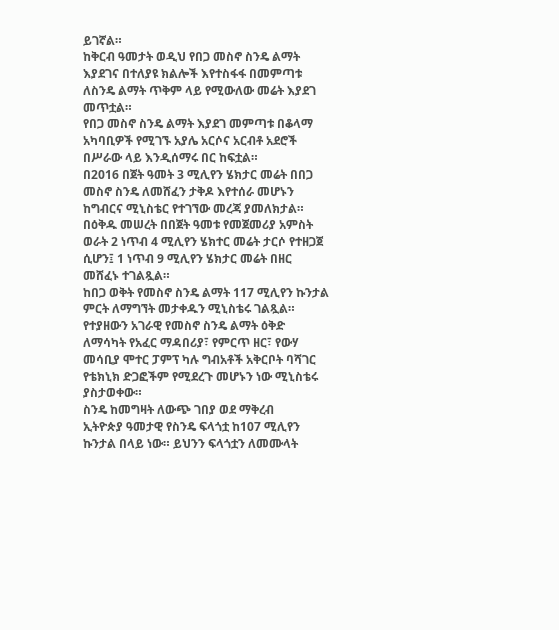ይገኛል።
ከቅርብ ዓመታት ወዲህ የበጋ መስኖ ስንዴ ልማት እያደገና በተለያዩ ክልሎች እየተስፋፋ በመምጣቱ ለስንዴ ልማት ጥቅም ላይ የሚውለው መሬት እያደገ መጥቷል።
የበጋ መስኖ ስንዴ ልማት እያደገ መምጣቱ በቆላማ አካባቢዎች የሚገኙ አያሌ አርሶና አርብቶ አደሮች በሥራው ላይ እንዲሰማሩ በር ከፍቷል።
በ2016 በጀት ዓመት 3 ሚሊየን ሄክታር መሬት በበጋ መስኖ ስንዴ ለመሸፈን ታቅዶ እየተሰራ መሆኑን ከግብርና ሚኒስቴር የተገኘው መረጃ ያመለክታል።
በዕቅዱ መሠረት በበጀት ዓመቱ የመጀመሪያ አምስት ወራት 2 ነጥብ 4 ሚሊየን ሄክተር መሬት ታርሶ የተዘጋጀ ሲሆን፤ 1 ነጥብ 9 ሚሊየን ሄክታር መሬት በዘር መሸፈኑ ተገልጿል።
ከበጋ ወቅት የመስኖ ስንዴ ልማት 117 ሚሊየን ኩንታል ምርት ለማግኘት መታቀዱን ሚኒስቴሩ ገልጿል።
የተያዘውን አገራዊ የመስኖ ስንዴ ልማት ዕቅድ ለማሳካት የአፈር ማዳበሪያ፣ የምርጥ ዘር፣ የውሃ መሳቢያ ሞተር ፓምፕ ካሉ ግብአቶች አቅርቦት ባሻገር የቴክኒክ ድጋፎችም የሚደረጉ መሆኑን ነው ሚኒስቴሩ ያስታወቀው።
ስንዴ ከመግዛት ለውጭ ገበያ ወደ ማቅረብ
ኢትዮጵያ ዓመታዊ የስንዴ ፍላጎቷ ከ107 ሚሊየን ኩንታል በላይ ነው። ይህንን ፍላጎቷን ለመሙላት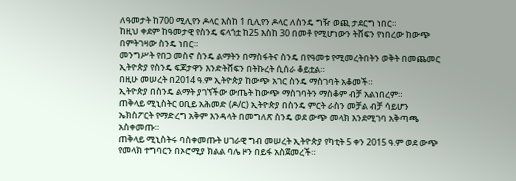ለዓመታት ከ700 ሚሊየን ዶላር እስከ 1 ቢሊየን ዶላር ለስንዴ ግዥ ወጪ ታደርግ ነበር።
ከዚህ ቀደም ከዓመታዊ የስንዴ ፍላጎቷ ከ25 እስከ 30 በመቶ የሚሆነውን ትሸፍን የነበረው ከውጭ በምትገዛው ስንዴ ነበር።
መንግሥት የበጋ መስኖ ስንዴ ልማትን በማስፋትና ስንዴ በየዓመቱ የሚመረትበትን ወቅት በመጨመር ኢትዮጵያ የስንዴ ፍጆታዋን እንድትሸፍን በትኩረት ሲሰራ ቆይቷል።
በዚሁ መሠረት በ2014 ዓ.ም ኢትዮጵያ ከውጭ አገር ስንዴ ማስገባት አቆመች።
ኢትዮጵያ በስንዴ ልማት ያገኘችው ውጤት ከውጭ ማስገባትን ማስቆም ብቻ አልነበረም።
ጠቅላይ ሚኒስትር ዐቢይ አሕመድ (ዶ/ር) ኢትዮጵያ በስንዴ ምርት ራስን መቻል ብቻ ሳይሆን ኤክስፖርት የማድረግ አቅም እንዳላት በመግለጽ ስንዴ ወደ ውጭ መላክ እንደሚገባ አቅጣጫ አስቀመጡ።
ጠቅላይ ሚኒስትሩ ባስቀመጡት ሀገራዊ ግብ መሠረት ኢትዮጵያ የካቲት 5 ቀን 2015 ዓ.ም ወደ ውጭ የመላክ ተግባርን በኦሮሚያ ክልል ባሌ ዞን በይፋ አስጀመረች።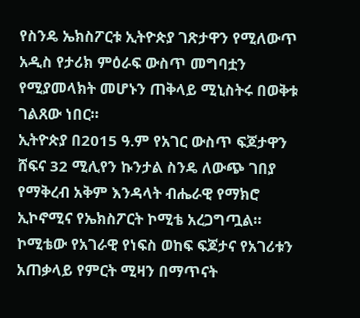የስንዴ ኤክስፖርቱ ኢትዮጵያ ገጽታዋን የሚለውጥ አዲስ የታሪክ ምዕራፍ ውስጥ መግባቷን የሚያመላክት መሆኑን ጠቅላይ ሚኒስትሩ በወቅቱ ገልጸው ነበር።
ኢትዮጵያ በ2015 ዓ.ም የአገር ውስጥ ፍጆታዋን ሸፍና 32 ሚሊየን ኩንታል ስንዴ ለውጭ ገበያ የማቅረብ አቅም እንዳላት ብሔራዊ የማክሮ ኢኮኖሚና የኤክስፖርት ኮሚቴ አረጋግጧል።
ኮሚቴው የአገራዊ የነፍስ ወከፍ ፍጆታና የአገሪቱን አጠቃላይ የምርት ሚዛን በማጥናት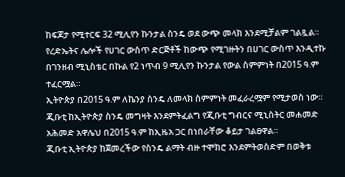ከፍጆታ የሚተርፍ 32 ሚሊየን ኩንታል ስንዴ ወደ ውጭ መላክ እንደሚቻልም ገልጿል።
የረድኤትና ሌሎች የሀገር ውስጥ ድርጅቶች ከውጭ የሚገዙትን በሀገር ውስጥ እንዲተኩ በገንዘብ ሚኒስቴር በኩል የ2 ነጥብ 9 ሚሊየን ኩንታል የውል ስምምነት በ2015 ዓ.ም ተፈርሟል።
ኢትዮጵያ በ2015 ዓ.ም ለኬንያ ስንዴ ለመላክ ስምምነት መፈራረሟም የሚታወስ ነው።
ጂቡቲ ከኢትዮጵያ ስንዴ መግዛት እንደምትፈልግ የጂቡቲ ግብርና ሚኒስትር መሐመድ አሕመድ አዋሌህ በ2015 ዓ.ም ከኢዜአ ጋር በነበራቸው ቆይታ ገልፀዋል።
ጂቡቲ ኢትዮጵያ ከጀመረችው የስንዴ ልማት ብዙ ተሞክሮ እንደምትወስድም በወቅቱ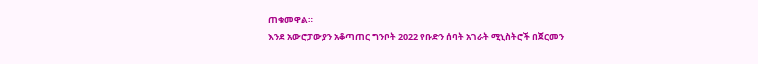ጠቁመዋል።
እንደ አውሮፓውያን አቆጣጠር ግንቦት 2022 የቡድን ሰባት አገራት ሚኒስትሮች በጀርመን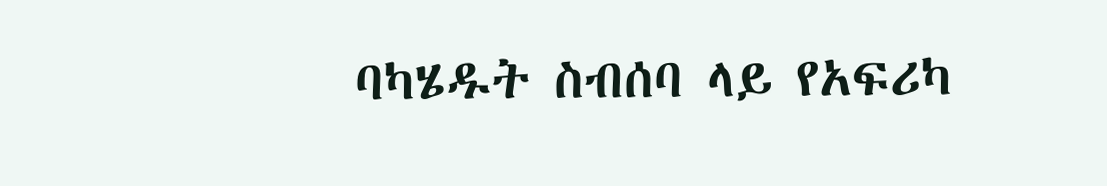ባካሄዱት ስብሰባ ላይ የአፍሪካ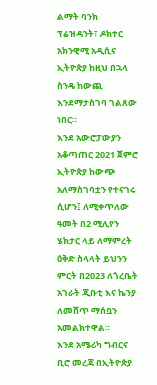ልማት ባንክ ፕሬዝዳንት፣ ዶክተር አክንዊሚ አዲሲና ኢትዮጵያ ከዚህ በኋላ ስንዴ ከውጪ እንደማታስገባ ገልጸው ነበር።
እንደ አውሮፓውያን አቆጣጠር 2021 ጀምሮ ኢትዮጵያ ከውጭ አለማስገባቷን የተናገሩ ሲሆን፤ ለሚቀጥለው ዓመት በ2 ሚሊየን ሄክታር ላይ ለማምረት ዕቅድ ስላላት ይህንን ምርት በ2023 ለጎረቤት አገራት ጂቡቲ እና ኬንያ ለመሸጥ ማሰቧን አመልክተዋል።
እንደ አሜሪካ ግብርና ቢሮ መረጃ በኢትዮጵያ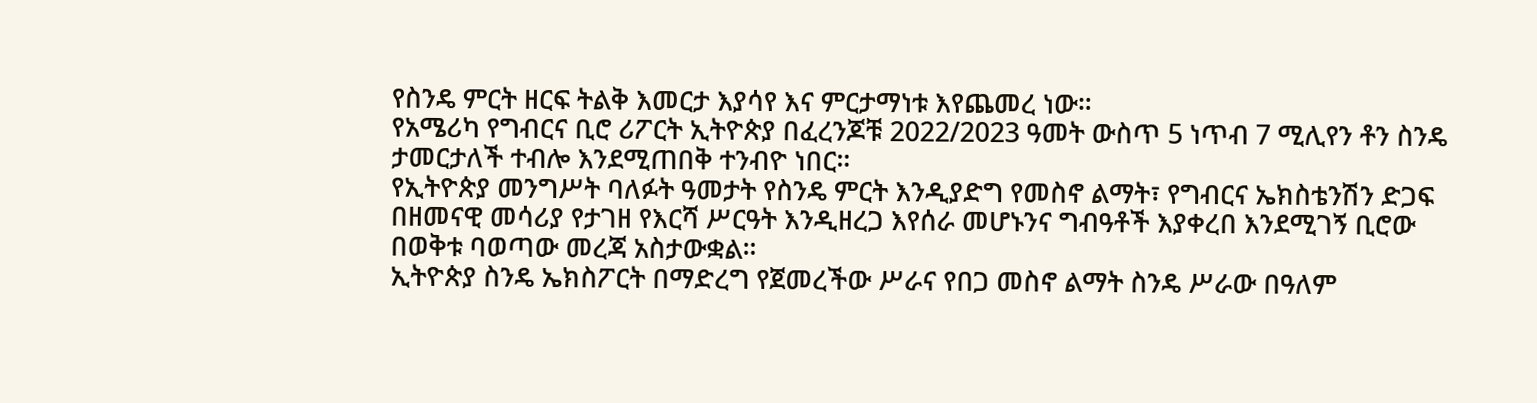የስንዴ ምርት ዘርፍ ትልቅ እመርታ እያሳየ እና ምርታማነቱ እየጨመረ ነው።
የአሜሪካ የግብርና ቢሮ ሪፖርት ኢትዮጵያ በፈረንጆቹ 2022/2023 ዓመት ውስጥ 5 ነጥብ 7 ሚሊየን ቶን ስንዴ ታመርታለች ተብሎ እንደሚጠበቅ ተንብዮ ነበር።
የኢትዮጵያ መንግሥት ባለፉት ዓመታት የስንዴ ምርት እንዲያድግ የመስኖ ልማት፣ የግብርና ኤክስቴንሽን ድጋፍ በዘመናዊ መሳሪያ የታገዘ የእርሻ ሥርዓት እንዲዘረጋ እየሰራ መሆኑንና ግብዓቶች እያቀረበ እንደሚገኝ ቢሮው በወቅቱ ባወጣው መረጃ አስታውቋል።
ኢትዮጵያ ስንዴ ኤክስፖርት በማድረግ የጀመረችው ሥራና የበጋ መስኖ ልማት ስንዴ ሥራው በዓለም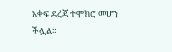አቀፍ ደረጃ ተሞክሮ መሆን ችሏል።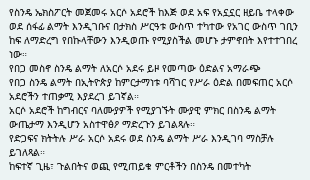የስንዴ ኤክስፖርት መጀመሩ አርሶ አደሮች ከእጅ ወደ አፍ የአኗኗር ዘይቤ ተላቀው ወደ ሰፋፊ ልማት እንዲገቡና በታክስ ሥርዓቱ ውስጥ ተካተው የአገር ውስጥ ገቢን ከፍ ለማድረግ የበኩላቸውን እንዲወጡ የሚያስችል መሆኑ ታምኖበት እየተተገበረ ነው።
የበጋ መስኖ ስንዴ ልማት ለአርሶ አደሩ ይዞ የመጣው ዕድልና አማራጭ
የበጋ ስንዴ ልማት በኢትዮጵያ ከምርታማነቱ ባሻገር የሥራ ዕድል በመፍጠር አርሶ አደሮችን ተጠቃሚ እያደረገ ይገኛል።
አርሶ አደሮች ከግብርና ባለሙያዎች የሚያገኙት ሙያዊ ምክር በስንዴ ልማት ውጤታማ እንዲሆን አስተዋፅዖ ማድረጉን ይገልጻሉ።
የድጋፍና ክትትሉ ሥራ አርሶ አደሩ ወደ ስንዴ ልማት ሥራ እንዲገባ ማስቻሉ ይገለጻል።
ከፍተኛ ጊዜ፣ ጉልበትና ወጪ የሚጠይቁ ምርቶችን በስንዴ በመተካት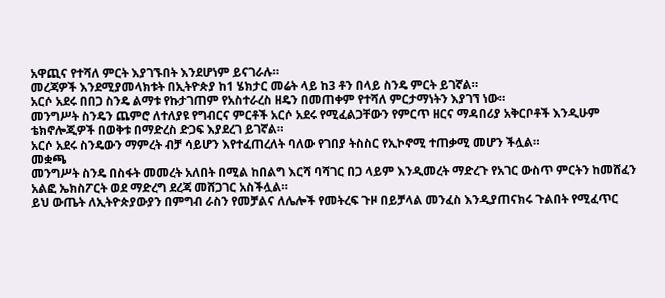አዋጪና የተሻለ ምርት እያገኙበት እንደሆነም ይናገራሉ።
መረጃዎች እንደሚያመላክቱት በኢትዮጵያ ከ1 ሄክታር መሬት ላይ ከ3 ቶን በላይ ስንዴ ምርት ይገኛል።
አርሶ አደሩ በበጋ ስንዴ ልማቱ የኩታገጠም የአስተራረስ ዘዴን በመጠቀም የተሻለ ምርታማነትን እያገኘ ነው።
መንግሥት ስንዴን ጨምሮ ለተለያዩ የግብርና ምርቶች አርሶ አደሩ የሚፈልጋቸውን የምርጥ ዘርና ማዳበሪያ አቅርቦቶች እንዲሁም ቴክኖሎጂዎች በወቅቱ በማድረስ ድጋፍ እያደረገ ይገኛል።
አርሶ አደሩ ስንዴውን ማምረት ብቻ ሳይሆን እየተፈጠረለት ባለው የገበያ ትስስር የኢኮኖሚ ተጠቃሚ መሆን ችሏል።
መቋጫ
መንግሥት ስንዴ በስፋት መመረት አለበት በሚል ከበልግ እርሻ ባሻገር በጋ ላይም እንዲመረት ማድረጉ የአገር ውስጥ ምርትን ከመሸፈን አልፎ ኤክስፖርት ወደ ማድረግ ደረጃ መሸጋገር አስችሏል።
ይህ ውጤት ለኢትዮጵያውያን በምግብ ራስን የመቻልና ለሌሎች የመትረፍ ጉዞ በይቻላል መንፈስ እንዲያጠናክሩ ጉልበት የሚፈጥር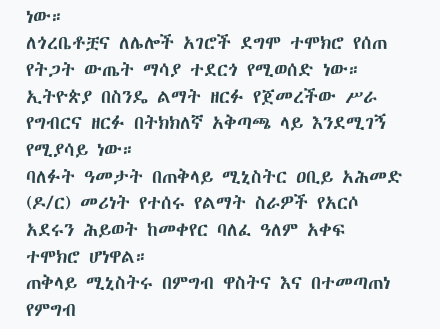ነው።
ለጎረቤቶቿና ለሌሎች አገሮች ደግሞ ተሞክሮ የሰጠ የትጋት ውጤት ማሳያ ተደርጎ የሚወሰድ ነው።
ኢትዮጵያ በስንዴ ልማት ዘርፉ የጀመረችው ሥራ የግብርና ዘርፉ በትክክለኛ አቅጣጫ ላይ እንደሚገኝ የሚያሳይ ነው።
ባለፉት ዓመታት በጠቅላይ ሚኒስትር ዐቢይ አሕመድ (ዶ/ር) መሪነት የተሰሩ የልማት ስራዎች የአርሶ አደሩን ሕይወት ከመቀየር ባለፈ ዓለም አቀፍ ተሞክሮ ሆነዋል።
ጠቅላይ ሚኒስትሩ በምግብ ዋስትና እና በተመጣጠነ የምግብ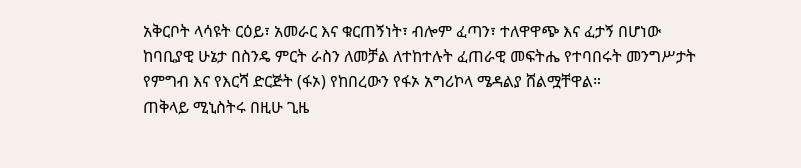አቅርቦት ላሳዩት ርዕይ፣ አመራር እና ቁርጠኝነት፣ ብሎም ፈጣን፣ ተለዋዋጭ እና ፈታኝ በሆነው ከባቢያዊ ሁኔታ በስንዴ ምርት ራስን ለመቻል ለተከተሉት ፈጠራዊ መፍትሔ የተባበሩት መንግሥታት የምግብ እና የእርሻ ድርጅት (ፋኦ) የከበረውን የፋኦ አግሪኮላ ሜዳልያ ሸልሟቸዋል።
ጠቅላይ ሚኒስትሩ በዚሁ ጊዜ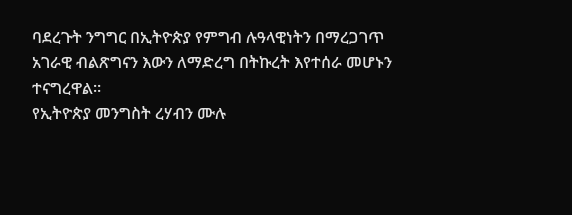ባደረጉት ንግግር በኢትዮጵያ የምግብ ሉዓላዊነትን በማረጋገጥ አገራዊ ብልጽግናን እውን ለማድረግ በትኩረት እየተሰራ መሆኑን ተናግረዋል።
የኢትዮጵያ መንግስት ረሃብን ሙሉ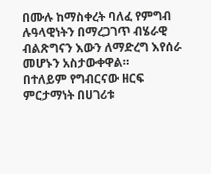በሙሉ ከማስቀረት ባለፈ የምግብ ሉዓላዊነትን በማረጋገጥ ብሄራዊ ብልጽግናን እውን ለማድረግ እየሰራ መሆኑን አስታውቀዋል።
በተለይም የግብርናው ዘርፍ ምርታማነት በሀገሪቱ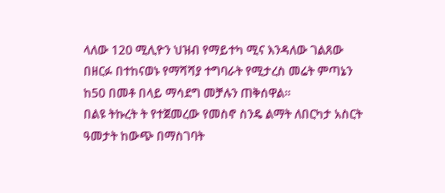ላለው 120 ሚሊዮን ህዝብ የማይተካ ሚና እንዳለው ገልጸው በዘርፉ በተከናወኑ የማሻሻያ ተግባራት የሚታረስ መሬት ምጣኔን ከ50 በመቶ በላይ ማሳደግ መቻሉን ጠቅሰዋል።
በልዩ ትኩረት ት የተጀመረው የመስኖ ስንዴ ልማት ለበርካታ አስርት ዓመታት ከውጭ በማስገባት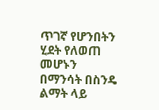ጥገኛ የሆንበትን ሂደት የለወጠ መሆኑን በማንሳት በስንዴ ልማት ላይ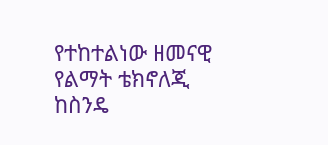የተከተልነው ዘመናዊ የልማት ቴክኖለጂ ከስንዴ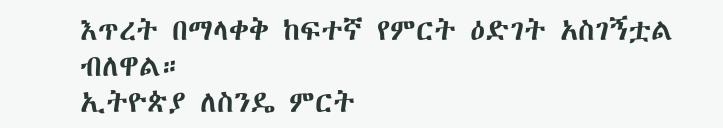እጥረት በማላቀቅ ከፍተኛ የምርት ዕድገት አስገኝቷል ብለዋል።
ኢትዮጵያ ለስንዴ ምርት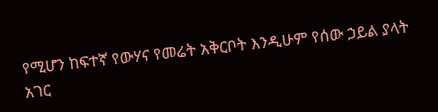የሚሆን ከፍተኛ የውሃና የመሬት አቅርቦት እንዲሁም የሰው ኃይል ያላት አገር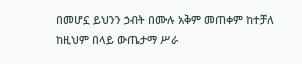በመሆኗ ይህንን ኃብት በሙሉ አቅም መጠቀም ከተቻለ ከዚህም በላይ ውጤታማ ሥራ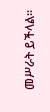መሥራት ይችላል።